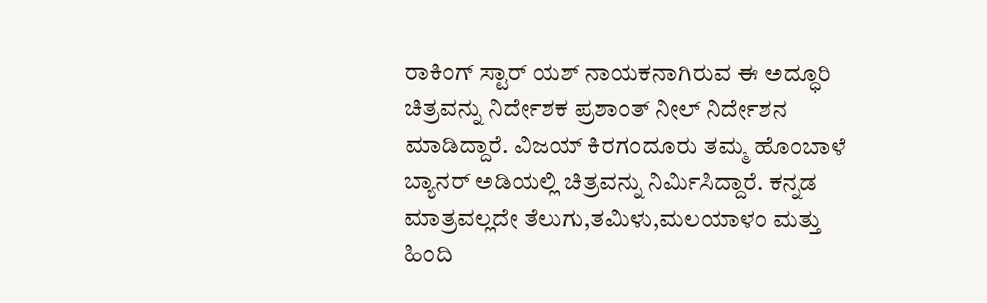ರಾಕಿಂಗ್ ಸ್ಟಾರ್ ಯಶ್ ನಾಯಕನಾಗಿರುವ ಈ ಅದ್ಧೂರಿ ಚಿತ್ರವನ್ನು ನಿರ್ದೇಶಕ ಪ್ರಶಾಂತ್ ನೀಲ್ ನಿರ್ದೇಶನ ಮಾಡಿದ್ದಾರೆ. ವಿಜಯ್ ಕಿರಗಂದೂರು ತಮ್ಮ ಹೊಂಬಾಳೆ ಬ್ಯಾನರ್ ಅಡಿಯಲ್ಲಿ ಚಿತ್ರವನ್ನು ನಿರ್ಮಿಸಿದ್ದಾರೆ. ಕನ್ನಡ ಮಾತ್ರವಲ್ಲದೇ ತೆಲುಗು,ತಮಿಳು,ಮಲಯಾಳಂ ಮತ್ತು ಹಿಂದಿ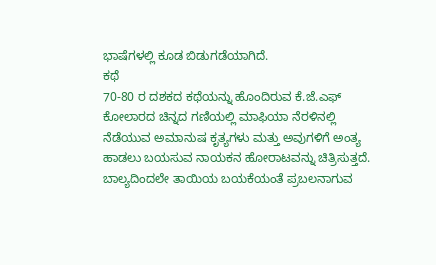ಭಾಷೆಗಳಲ್ಲಿ ಕೂಡ ಬಿಡುಗಡೆಯಾಗಿದೆ.
ಕಥೆ
70-80 ರ ದಶಕದ ಕಥೆಯನ್ನು ಹೊಂದಿರುವ ಕೆ.ಜೆ.ಎಫ್ ಕೋಲಾರದ ಚಿನ್ನದ ಗಣಿಯಲ್ಲಿ ಮಾಫಿಯಾ ನೆರಳಿನಲ್ಲಿ ನೆಡೆಯುವ ಅಮಾನುಷ ಕೃತ್ಯಗಳು ಮತ್ತು ಅವುಗಳಿಗೆ ಅಂತ್ಯ ಹಾಡಲು ಬಯಸುವ ನಾಯಕನ ಹೋರಾಟವನ್ನು ಚಿತ್ರಿಸುತ್ತದೆ. ಬಾಲ್ಯದಿಂದಲೇ ತಾಯಿಯ ಬಯಕೆಯಂತೆ ಪ್ರಬಲನಾಗುವ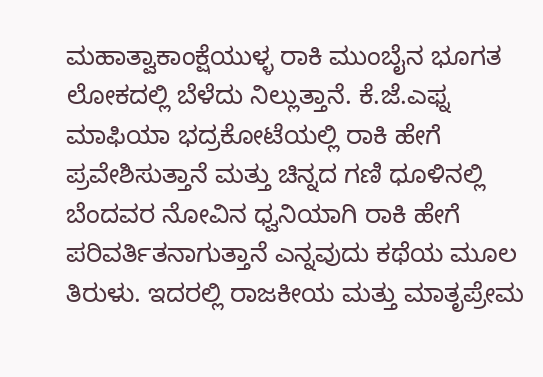ಮಹಾತ್ವಾಕಾಂಕ್ಷೆಯುಳ್ಳ ರಾಕಿ ಮುಂಬೈನ ಭೂಗತ ಲೋಕದಲ್ಲಿ ಬೆಳೆದು ನಿಲ್ಲುತ್ತಾನೆ. ಕೆ.ಜೆ.ಎಫ್ನ ಮಾಫಿಯಾ ಭದ್ರಕೋಟೆಯಲ್ಲಿ ರಾಕಿ ಹೇಗೆ ಪ್ರವೇಶಿಸುತ್ತಾನೆ ಮತ್ತು ಚಿನ್ನದ ಗಣಿ ಧೂಳಿನಲ್ಲಿ ಬೆಂದವರ ನೋವಿನ ಧ್ವನಿಯಾಗಿ ರಾಕಿ ಹೇಗೆ ಪರಿವರ್ತಿತನಾಗುತ್ತಾನೆ ಎನ್ನವುದು ಕಥೆಯ ಮೂಲ ತಿರುಳು. ಇದರಲ್ಲಿ ರಾಜಕೀಯ ಮತ್ತು ಮಾತೃಪ್ರೇಮ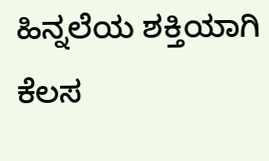ಹಿನ್ನಲೆಯ ಶಕ್ತಿಯಾಗಿ ಕೆಲಸ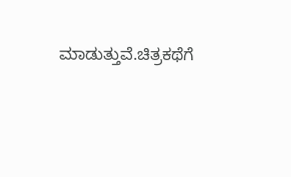ಮಾಡುತ್ತುವೆ.ಚಿತ್ರಕಥೆಗೆ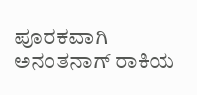ಪೂರಕವಾಗಿ ಅನಂತನಾಗ್ ರಾಕಿಯ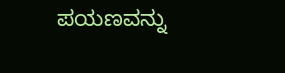ಪಯಣವನ್ನು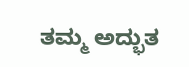ತಮ್ಮ ಅದ್ಭುತ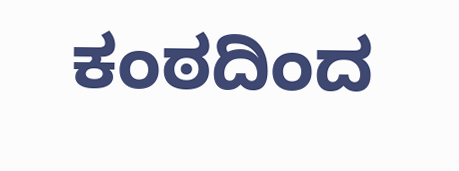ಕಂಠದಿಂದ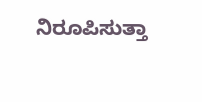ನಿರೂಪಿಸುತ್ತಾ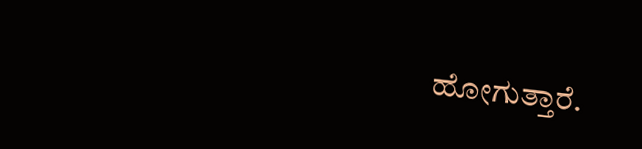ಹೋಗುತ್ತಾರೆ.